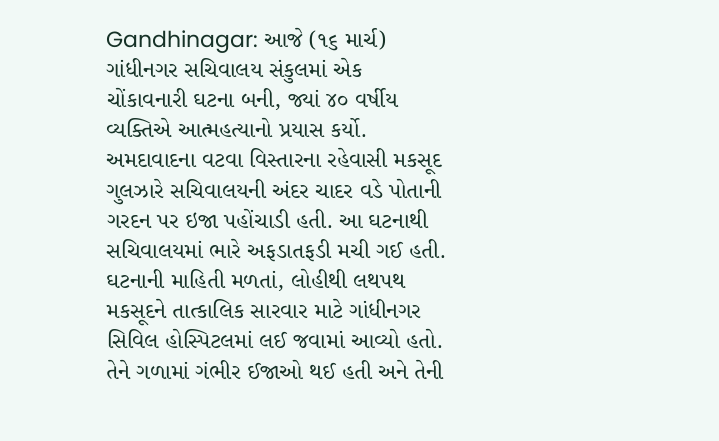Gandhinagar: આજે (૧૬ માર્ચ) ગાંધીનગર સચિવાલય સંકુલમાં એક ચોંકાવનારી ઘટના બની, જ્યાં ૪૦ વર્ષીય વ્યક્તિએ આત્મહત્યાનો પ્રયાસ કર્યો. અમદાવાદના વટવા વિસ્તારના રહેવાસી મકસૂદ ગુલઝારે સચિવાલયની અંદર ચાદર વડે પોતાની ગરદન પર ઇજા પહોંચાડી હતી. આ ઘટનાથી સચિવાલયમાં ભારે અફડાતફડી મચી ગઈ હતી.
ઘટનાની માહિતી મળતાં, લોહીથી લથપથ મકસૂદને તાત્કાલિક સારવાર માટે ગાંધીનગર સિવિલ હોસ્પિટલમાં લઈ જવામાં આવ્યો હતો. તેને ગળામાં ગંભીર ઈજાઓ થઈ હતી અને તેની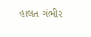હાલત ગંભીર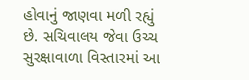હોવાનું જાણવા મળી રહ્યું છે. સચિવાલય જેવા ઉચ્ચ સુરક્ષાવાળા વિસ્તારમાં આ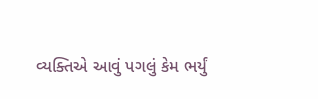વ્યક્તિએ આવું પગલું કેમ ભર્યું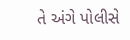તે અંગે પોલીસે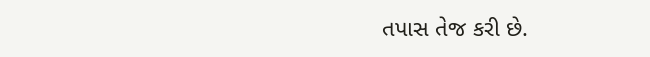તપાસ તેજ કરી છે.